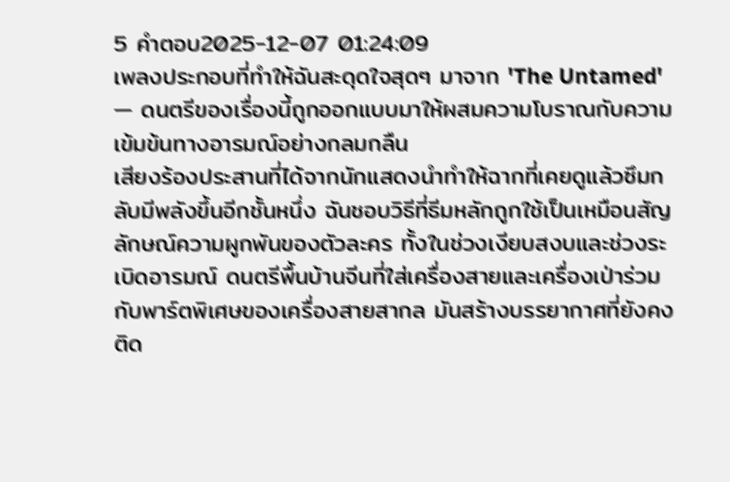5 คำตอบ2025-12-07 01:24:09
เพลงประกอบที่ทำให้ฉันสะดุดใจสุดๆ มาจาก 'The Untamed' — ดนตรีของเรื่องนี้ถูกออกแบบมาให้ผสมความโบราณกับความเข้มข้นทางอารมณ์อย่างกลมกลืน
เสียงร้องประสานที่ได้จากนักแสดงนำทำให้ฉากที่เคยดูแล้วซึมกลับมีพลังขึ้นอีกชั้นหนึ่ง ฉันชอบวิธีที่ธีมหลักถูกใช้เป็นเหมือนสัญลักษณ์ความผูกพันของตัวละคร ทั้งในช่วงเงียบสงบและช่วงระเบิดอารมณ์ ดนตรีพื้นบ้านจีนที่ใส่เครื่องสายและเครื่องเป่าร่วมกับพาร์ตพิเศษของเครื่องสายสากล มันสร้างบรรยากาศที่ยังคงติด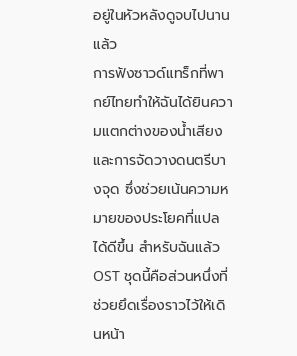อยู่ในหัวหลังดูจบไปนานแล้ว
การฟังซาวด์แทร็กที่พากย์ไทยทำให้ฉันได้ยินความแตกต่างของน้ำเสียงและการจัดวางดนตรีบางจุด ซึ่งช่วยเน้นความหมายของประโยคที่แปลได้ดีขึ้น สำหรับฉันแล้ว OST ชุดนี้คือส่วนหนึ่งที่ช่วยยึดเรื่องราวไว้ให้เดินหน้า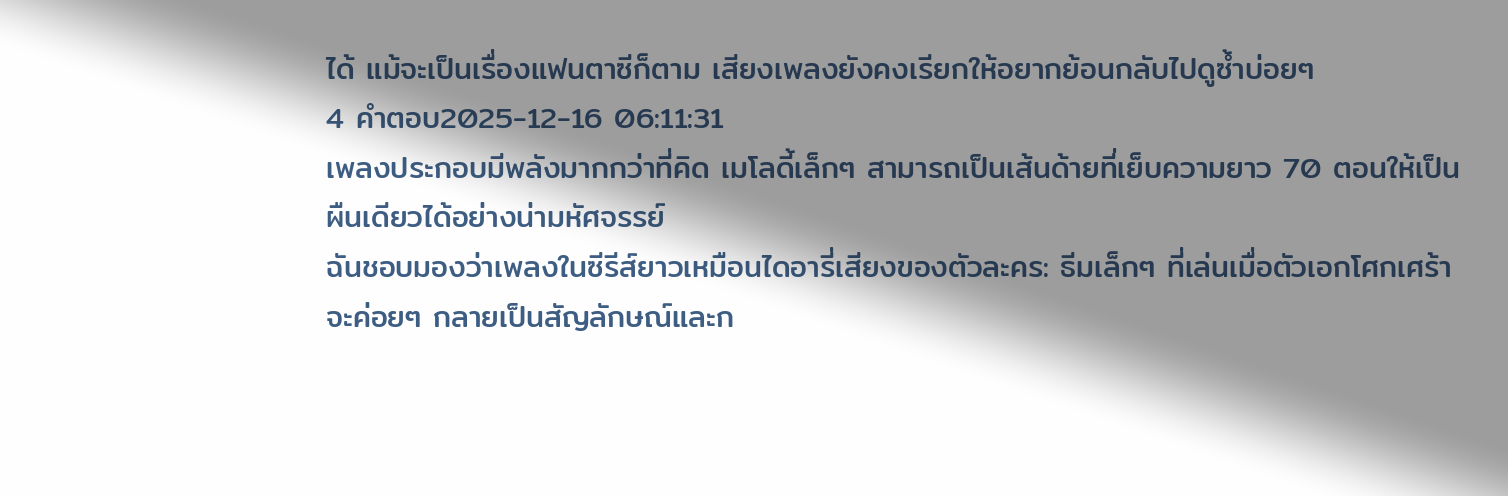ได้ แม้จะเป็นเรื่องแฟนตาซีก็ตาม เสียงเพลงยังคงเรียกให้อยากย้อนกลับไปดูซ้ำบ่อยๆ
4 คำตอบ2025-12-16 06:11:31
เพลงประกอบมีพลังมากกว่าที่คิด เมโลดี้เล็กๆ สามารถเป็นเส้นด้ายที่เย็บความยาว 70 ตอนให้เป็นผืนเดียวได้อย่างน่ามหัศจรรย์
ฉันชอบมองว่าเพลงในซีรีส์ยาวเหมือนไดอารี่เสียงของตัวละคร: ธีมเล็กๆ ที่เล่นเมื่อตัวเอกโศกเศร้า จะค่อยๆ กลายเป็นสัญลักษณ์และก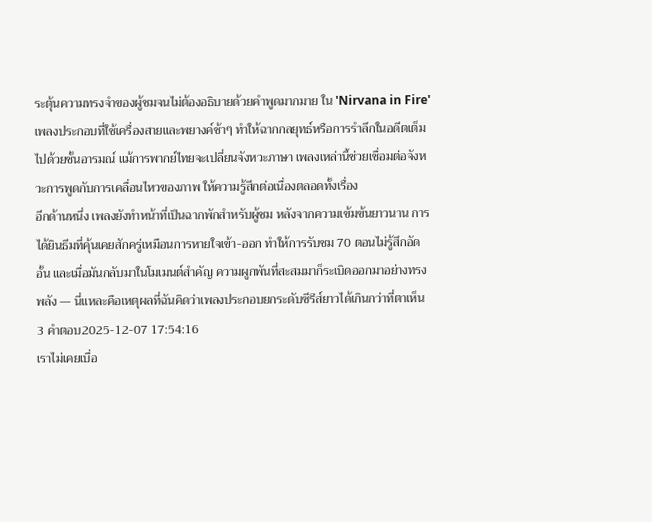ระตุ้นความทรงจำของผู้ชมจนไม่ต้องอธิบายด้วยคำพูดมากมาย ใน 'Nirvana in Fire' เพลงประกอบที่ใช้เครื่องสายและพยางค์ช้าๆ ทำให้ฉากกลยุทธ์หรือการรำลึกในอดีตเต็มไปด้วยชั้นอารมณ์ แม้การพากย์ไทยจะเปลี่ยนจังหวะภาษา เพลงเหล่านี้ช่วยเชื่อมต่อจังหวะการพูดกับการเคลื่อนไหวของภาพ ให้ความรู้สึกต่อเนื่องตลอดทั้งเรื่อง
อีกด้านหนึ่ง เพลงยังทำหน้าที่เป็นฉากพักสำหรับผู้ชม หลังจากความเข้มข้นยาวนาน การได้ยินธีมที่คุ้นเคยสักครู่เหมือนการหายใจเข้า-ออก ทำให้การรับชม 70 ตอนไม่รู้สึกอัดอั้น และเมื่อมันกลับมาในโมเมนต์สำคัญ ความผูกพันที่สะสมมาก็ระเบิดออกมาอย่างทรงพลัง — นี่แหละคือเหตุผลที่ฉันคิดว่าเพลงประกอบยกระดับซีรีส์ยาวได้เกินกว่าที่ตาเห็น
3 คำตอบ2025-12-07 17:54:16
เราไม่เคยเบื่อ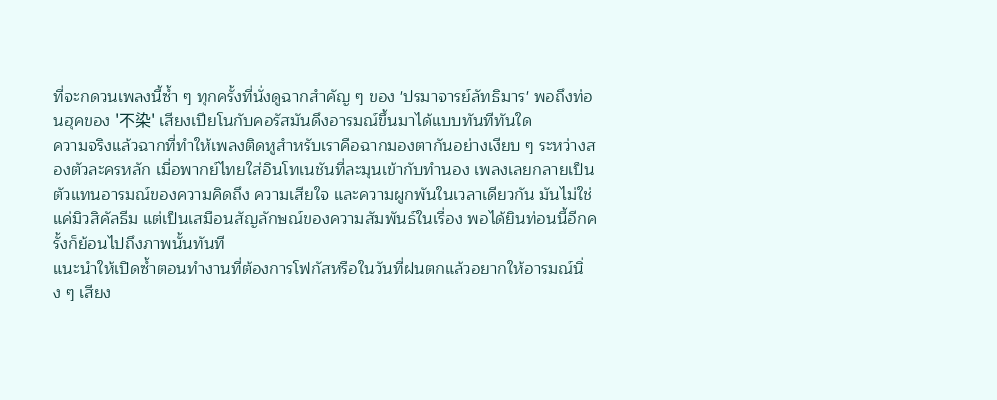ที่จะกดวนเพลงนี้ซ้ำ ๆ ทุกครั้งที่นั่งดูฉากสำคัญ ๆ ของ 'ปรมาจารย์ลัทธิมาร' พอถึงท่อนฮุคของ '不染' เสียงเปียโนกับคอรัสมันดึงอารมณ์ขึ้นมาได้แบบทันทีทันใด
ความจริงแล้วฉากที่ทำให้เพลงติดหูสำหรับเราคือฉากมองตากันอย่างเงียบ ๆ ระหว่างสองตัวละครหลัก เมื่อพากย์ไทยใส่อินโทเนชันที่ละมุนเข้ากับทำนอง เพลงเลยกลายเป็นตัวแทนอารมณ์ของความคิดถึง ความเสียใจ และความผูกพันในเวลาเดียวกัน มันไม่ใช่แค่มิวสิคัลธีม แต่เป็นเสมือนสัญลักษณ์ของความสัมพันธ์ในเรื่อง พอได้ยินท่อนนี้อีกครั้งก็ย้อนไปถึงภาพนั้นทันที
แนะนำให้เปิดซ้ำตอนทำงานที่ต้องการโฟกัสหรือในวันที่ฝนตกแล้วอยากให้อารมณ์นิ่ง ๆ เสียง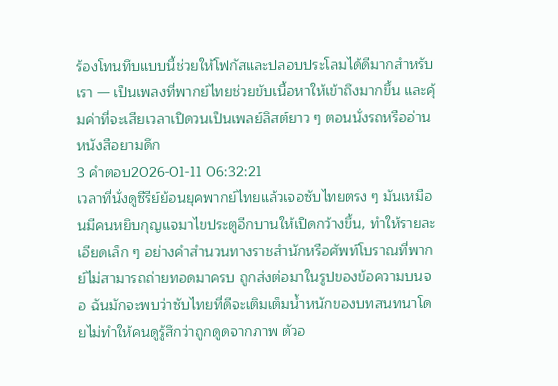ร้องโทนทึบแบบนี้ช่วยให้โฟกัสและปลอบประโลมได้ดีมากสำหรับเรา — เป็นเพลงที่พากย์ไทยช่วยขับเนื้อหาให้เข้าถึงมากขึ้น และคุ้มค่าที่จะเสียเวลาเปิดวนเป็นเพลย์ลิสต์ยาว ๆ ตอนนั่งรถหรืออ่านหนังสือยามดึก
3 คำตอบ2026-01-11 06:32:21
เวลาที่นั่งดูซีรีย์ย้อนยุคพากย์ไทยแล้วเจอซับไทยตรง ๆ มันเหมือนมีคนหยิบกุญแจมาไขประตูอีกบานให้เปิดกว้างขึ้น, ทำให้รายละเอียดเล็ก ๆ อย่างคำสำนวนทางราชสำนักหรือศัพท์โบราณที่พากย์ไม่สามารถถ่ายทอดมาครบ ถูกส่งต่อมาในรูปของข้อความบนจอ ฉันมักจะพบว่าซับไทยที่ดีจะเติมเต็มน้ำหนักของบทสนทนาโดยไม่ทำให้คนดูรู้สึกว่าถูกดูดจากภาพ ตัวอ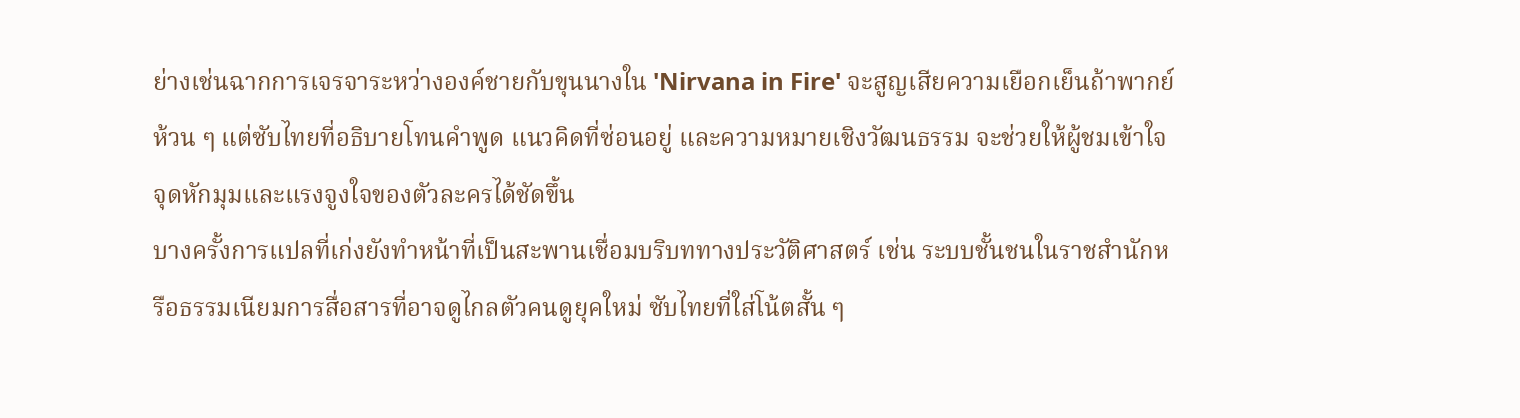ย่างเช่นฉากการเจรจาระหว่างองค์ชายกับขุนนางใน 'Nirvana in Fire' จะสูญเสียความเยือกเย็นถ้าพากย์ห้วน ๆ แต่ซับไทยที่อธิบายโทนคำพูด แนวคิดที่ซ่อนอยู่ และความหมายเชิงวัฒนธรรม จะช่วยให้ผู้ชมเข้าใจจุดหักมุมและแรงจูงใจของตัวละครได้ชัดขึ้น
บางครั้งการแปลที่เก่งยังทำหน้าที่เป็นสะพานเชื่อมบริบททางประวัติศาสตร์ เช่น ระบบชั้นชนในราชสำนักหรือธรรมเนียมการสื่อสารที่อาจดูไกลตัวคนดูยุคใหม่ ซับไทยที่ใส่โน้ตสั้น ๆ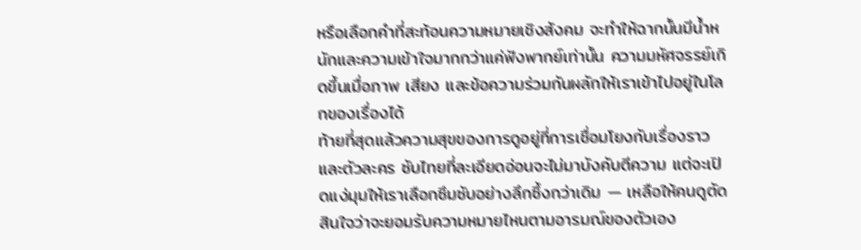หรือเลือกคำที่สะท้อนความหมายเชิงสังคม จะทำให้ฉากนั้นมีน้ำหนักและความเข้าใจมากกว่าแค่ฟังพากย์เท่านั้น ความมหัศจรรย์เกิดขึ้นเมื่อภาพ เสียง และข้อความร่วมกันผลักให้เราเข้าไปอยู่ในโลกของเรื่องได้
ท้ายที่สุดแล้วความสุขของการดูอยู่ที่การเชื่อมโยงกับเรื่องราวและตัวละคร ซับไทยที่ละเอียดอ่อนจะไม่มาบังคับตีความ แต่จะเปิดแง่มุมให้เราเลือกซึมซับอย่างลึกซึ้งกว่าเดิม — เหลือให้คนดูตัดสินใจว่าจะยอมรับความหมายไหนตามอารมณ์ของตัวเอง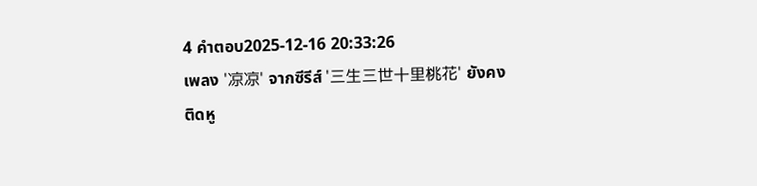4 คำตอบ2025-12-16 20:33:26
เพลง '凉凉' จากซีรีส์ '三生三世十里桃花' ยังคงติดหู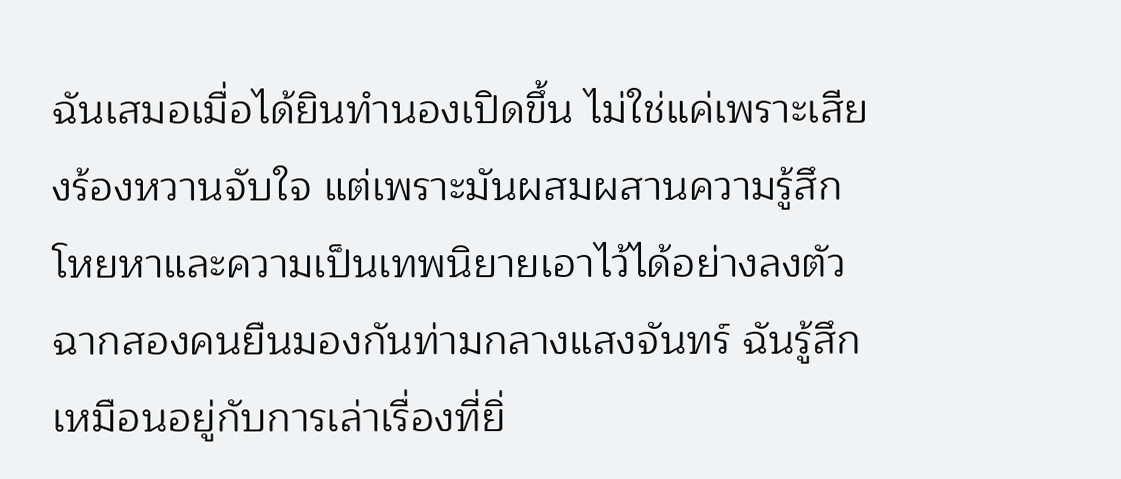ฉันเสมอเมื่อได้ยินทำนองเปิดขึ้น ไม่ใช่แค่เพราะเสียงร้องหวานจับใจ แต่เพราะมันผสมผสานความรู้สึกโหยหาและความเป็นเทพนิยายเอาไว้ได้อย่างลงตัว
ฉากสองคนยืนมองกันท่ามกลางแสงจันทร์ ฉันรู้สึกเหมือนอยู่กับการเล่าเรื่องที่ยิ่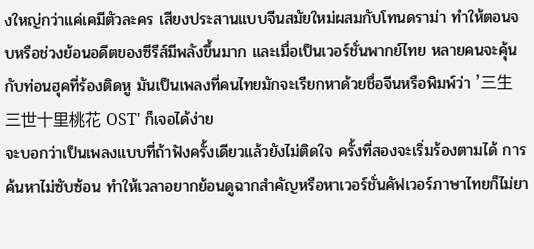งใหญ่กว่าแค่เคมีตัวละคร เสียงประสานแบบจีนสมัยใหม่ผสมกับโทนดราม่า ทำให้ตอนจบหรือช่วงย้อนอดีตของซีรีส์มีพลังขึ้นมาก และเมื่อเป็นเวอร์ชั่นพากย์ไทย หลายคนจะคุ้นกับท่อนฮุคที่ร้องติดหู มันเป็นเพลงที่คนไทยมักจะเรียกหาด้วยชื่อจีนหรือพิมพ์ว่า '三生三世十里桃花 OST' ก็เจอได้ง่าย
จะบอกว่าเป็นเพลงแบบที่ถ้าฟังครั้งเดียวแล้วยังไม่ติดใจ ครั้งที่สองจะเริ่มร้องตามได้ การค้นหาไม่ซับซ้อน ทำให้เวลาอยากย้อนดูฉากสำคัญหรือหาเวอร์ชั่นคัฟเวอร์ภาษาไทยก็ไม่ยา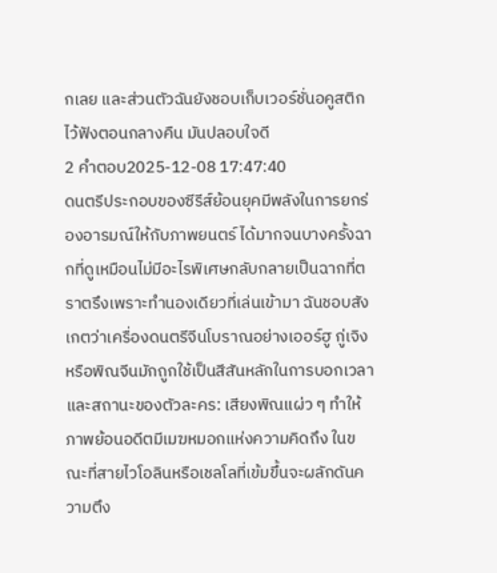กเลย และส่วนตัวฉันยังชอบเก็บเวอร์ชั่นอคูสติกไว้ฟังตอนกลางคืน มันปลอบใจดี
2 คำตอบ2025-12-08 17:47:40
ดนตรีประกอบของซีรีส์ย้อนยุคมีพลังในการยกร่องอารมณ์ให้กับภาพยนตร์ ได้มากจนบางครั้งฉากที่ดูเหมือนไม่มีอะไรพิเศษกลับกลายเป็นฉากที่ตราตรึงเพราะทำนองเดียวที่เล่นเข้ามา ฉันชอบสังเกตว่าเครื่องดนตรีจีนโบราณอย่างเออร์ฮู กู่เจิง หรือพิณจีนมักถูกใช้เป็นสีสันหลักในการบอกเวลาและสถานะของตัวละคร: เสียงพิณแผ่ว ๆ ทำให้ภาพย้อนอดีตมีเมฆหมอกแห่งความคิดถึง ในขณะที่สายไวโอลินหรือเชลโลที่เข้มขึ้นจะผลักดันความตึง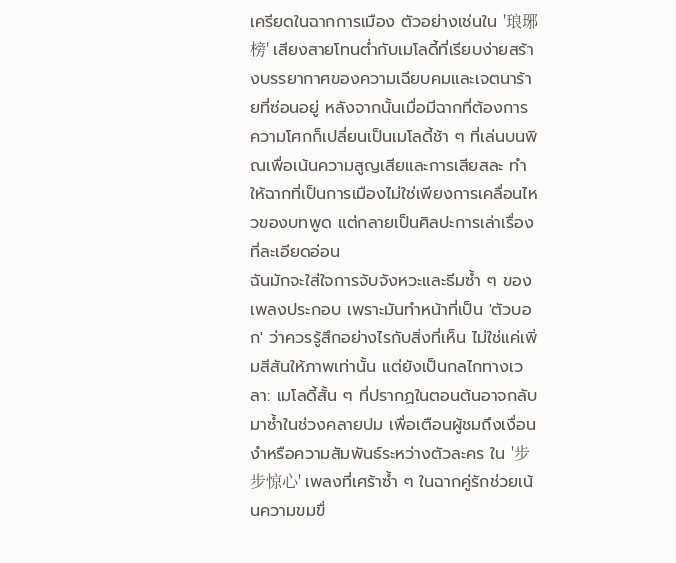เครียดในฉากการเมือง ตัวอย่างเช่นใน '琅琊榜' เสียงสายโทนต่ำกับเมโลดี้ที่เรียบง่ายสร้างบรรยากาศของความเฉียบคมและเจตนาร้ายที่ซ่อนอยู่ หลังจากนั้นเมื่อมีฉากที่ต้องการความโศกก็เปลี่ยนเป็นเมโลดี้ช้า ๆ ที่เล่นบนพิณเพื่อเน้นความสูญเสียและการเสียสละ ทำให้ฉากที่เป็นการเมืองไม่ใช่เพียงการเคลื่อนไหวของบทพูด แต่กลายเป็นศิลปะการเล่าเรื่องที่ละเอียดอ่อน
ฉันมักจะใส่ใจการจับจังหวะและธีมซ้ำ ๆ ของเพลงประกอบ เพราะมันทำหน้าที่เป็น 'ตัวบอก' ว่าควรรู้สึกอย่างไรกับสิ่งที่เห็น ไม่ใช่แค่เพิ่มสีสันให้ภาพเท่านั้น แต่ยังเป็นกลไกทางเวลา: เมโลดี้สั้น ๆ ที่ปรากฏในตอนต้นอาจกลับมาซ้ำในช่วงคลายปม เพื่อเตือนผู้ชมถึงเงื่อนงำหรือความสัมพันธ์ระหว่างตัวละคร ใน '步步惊心' เพลงที่เศร้าซ้ำ ๆ ในฉากคู่รักช่วยเน้นความขมขื่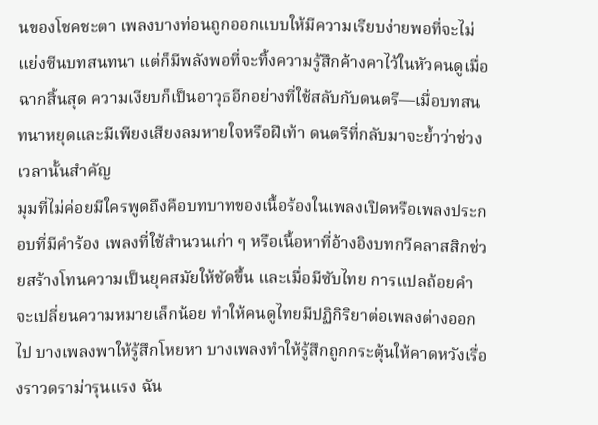นของโชคชะตา เพลงบางท่อนถูกออกแบบให้มีความเรียบง่ายพอที่จะไม่แย่งซีนบทสนทนา แต่ก็มีพลังพอที่จะทิ้งความรู้สึกค้างคาไว้ในหัวคนดูเมื่อฉากสิ้นสุด ความเงียบก็เป็นอาวุธอีกอย่างที่ใช้สลับกับดนตรี—เมื่อบทสนทนาหยุดและมีเพียงเสียงลมหายใจหรือฝีเท้า ดนตรีที่กลับมาจะย้ำว่าช่วงเวลานั้นสำคัญ
มุมที่ไม่ค่อยมีใครพูดถึงคือบทบาทของเนื้อร้องในเพลงเปิดหรือเพลงประกอบที่มีคำร้อง เพลงที่ใช้สำนวนเก่า ๆ หรือเนื้อหาที่อ้างอิงบทกวีคลาสสิกช่วยสร้างโทนความเป็นยุคสมัยให้ชัดขึ้น และเมื่อมีซับไทย การแปลถ้อยคำจะเปลี่ยนความหมายเล็กน้อย ทำให้คนดูไทยมีปฏิกิริยาต่อเพลงต่างออกไป บางเพลงพาให้รู้สึกโหยหา บางเพลงทำให้รู้สึกถูกกระตุ้นให้คาดหวังเรื่องราวดราม่ารุนแรง ฉัน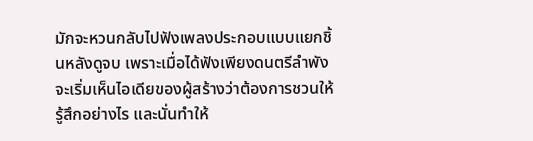มักจะหวนกลับไปฟังเพลงประกอบแบบแยกชิ้นหลังดูจบ เพราะเมื่อได้ฟังเพียงดนตรีลำพัง จะเริ่มเห็นไอเดียของผู้สร้างว่าต้องการชวนให้รู้สึกอย่างไร และนั่นทำให้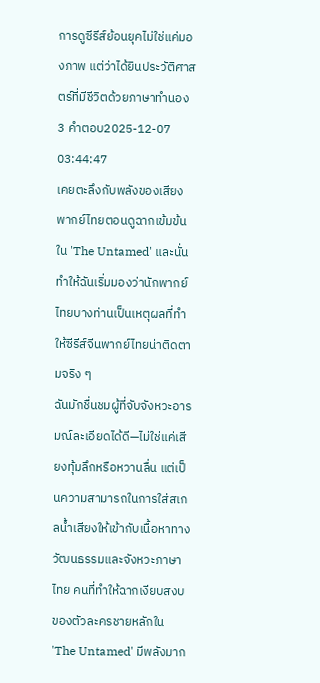การดูซีรีส์ย้อนยุคไม่ใช่แค่มองภาพ แต่ว่าได้ยินประวัติศาสตร์ที่มีชีวิตด้วยภาษาทำนอง
3 คำตอบ2025-12-07 03:44:47
เคยตะลึงกับพลังของเสียงพากย์ไทยตอนดูฉากเข้มข้นใน 'The Untamed' และนั่นทำให้ฉันเริ่มมองว่านักพากย์ไทยบางท่านเป็นเหตุผลที่ทำให้ซีรีส์จีนพากย์ไทยน่าติดตามจริง ๆ
ฉันมักชื่นชมผู้ที่จับจังหวะอารมณ์ละเอียดได้ดี—ไม่ใช่แค่เสียงทุ้มลึกหรือหวานลื่น แต่เป็นความสามารถในการใส่สเกลน้ำเสียงให้เข้ากับเนื้อหาทางวัฒนธรรมและจังหวะภาษาไทย คนที่ทำให้ฉากเงียบสงบของตัวละครชายหลักใน 'The Untamed' มีพลังมาก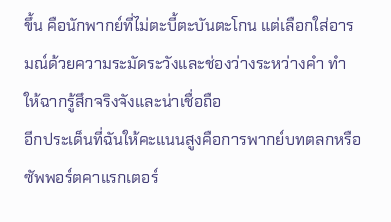ขึ้น คือนักพากย์ที่ไม่ตะบี้ตะบันตะโกน แต่เลือกใส่อารมณ์ด้วยความระมัดระวังและช่องว่างระหว่างคำ ทำให้ฉากรู้สึกจริงจังและน่าเชื่อถือ
อีกประเด็นที่ฉันให้คะแนนสูงคือการพากย์บทตลกหรือซัพพอร์ตคาแรกเตอร์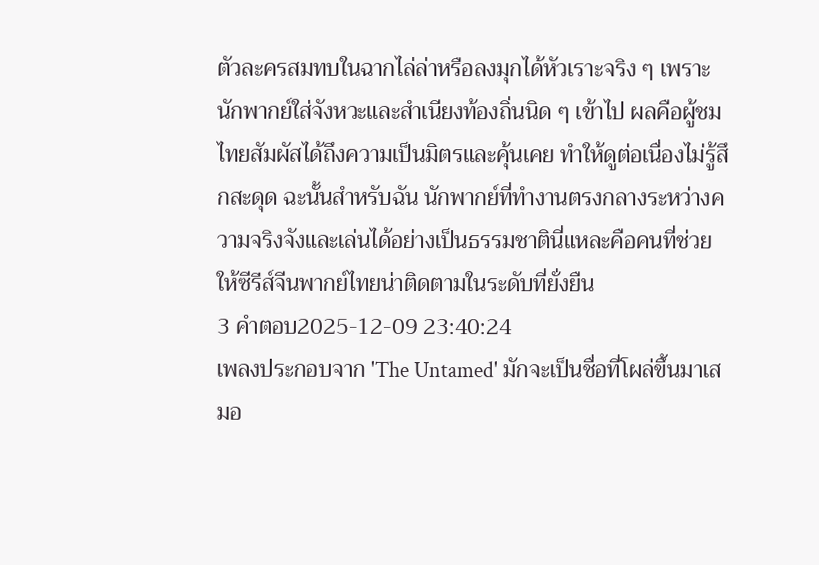ตัวละครสมทบในฉากไล่ล่าหรือลงมุกได้หัวเราะจริง ๆ เพราะนักพากย์ใส่จังหวะและสำเนียงท้องถิ่นนิด ๆ เข้าไป ผลคือผู้ชมไทยสัมผัสได้ถึงความเป็นมิตรและคุ้นเคย ทำให้ดูต่อเนื่องไม่รู้สึกสะดุด ฉะนั้นสำหรับฉัน นักพากย์ที่ทำงานตรงกลางระหว่างความจริงจังและเล่นได้อย่างเป็นธรรมชาตินี่แหละคือคนที่ช่วยให้ซีรีส์จีนพากย์ไทยน่าติดตามในระดับที่ยั่งยืน
3 คำตอบ2025-12-09 23:40:24
เพลงประกอบจาก 'The Untamed' มักจะเป็นชื่อที่โผล่ขึ้นมาเสมอ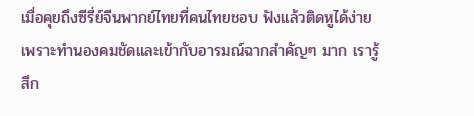เมื่อคุยถึงซีรี่ย์จีนพากย์ไทยที่คนไทยชอบ ฟังแล้วติดหูได้ง่ายเพราะทำนองคมชัดและเข้ากับอารมณ์ฉากสำคัญๆ มาก เรารู้สึก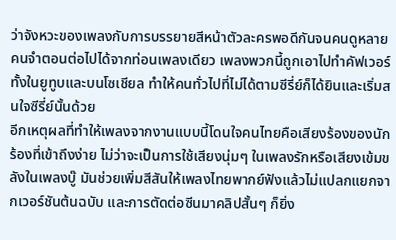ว่าจังหวะของเพลงกับการบรรยายสีหน้าตัวละครพอดีกันจนคนดูหลายคนจำตอนต่อไปได้จากท่อนเพลงเดียว เพลงพวกนี้ถูกเอาไปทำคัฟเวอร์ทั้งในยูทูบและบนโซเชียล ทำให้คนทั่วไปที่ไม่ได้ตามซีรี่ย์ก็ได้ยินและเริ่มสนใจซีรี่ย์นั้นด้วย
อีกเหตุผลที่ทำให้เพลงจากงานแบบนี้โดนใจคนไทยคือเสียงร้องของนักร้องที่เข้าถึงง่าย ไม่ว่าจะเป็นการใช้เสียงนุ่มๆ ในเพลงรักหรือเสียงเข้มขลังในเพลงบู๊ มันช่วยเพิ่มสีสันให้เพลงไทยพากย์ฟังแล้วไม่แปลกแยกจากเวอร์ชันต้นฉบับ และการตัดต่อซีนมาคลิปสั้นๆ ก็ยิ่ง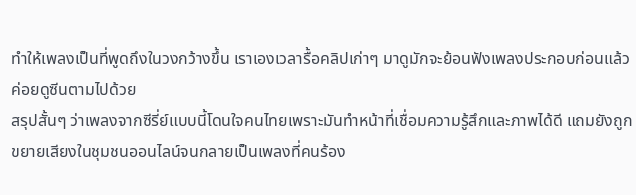ทำให้เพลงเป็นที่พูดถึงในวงกว้างขึ้น เราเองเวลารื้อคลิปเก่าๆ มาดูมักจะย้อนฟังเพลงประกอบก่อนแล้วค่อยดูซีนตามไปด้วย
สรุปสั้นๆ ว่าเพลงจากซีรี่ย์แบบนี้โดนใจคนไทยเพราะมันทำหน้าที่เชื่อมความรู้สึกและภาพได้ดี แถมยังถูกขยายเสียงในชุมชนออนไลน์จนกลายเป็นเพลงที่คนร้อง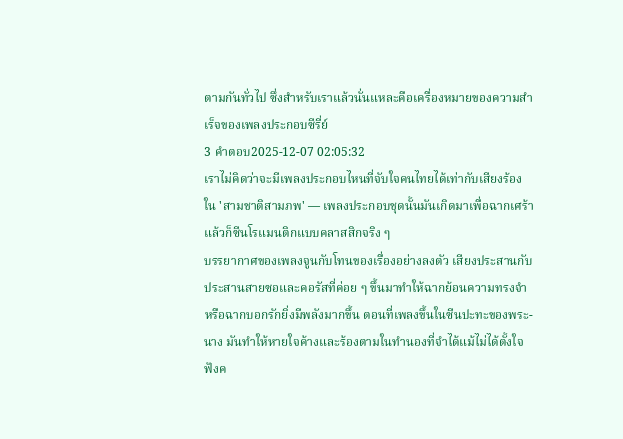ตามกันทั่วไป ซึ่งสำหรับเราแล้วนั่นแหละคือเครื่องหมายของความสำเร็จของเพลงประกอบซีรี่ย์
3 คำตอบ2025-12-07 02:05:32
เราไม่คิดว่าจะมีเพลงประกอบไหนที่จับใจคนไทยได้เท่ากับเสียงร้องใน 'สามชาติสามภพ' — เพลงประกอบชุดนั้นมันเกิดมาเพื่อฉากเศร้าแล้วก็ซีนโรแมนติกแบบคลาสสิกจริง ๆ
บรรยากาศของเพลงจูนกับโทนของเรื่องอย่างลงตัว เสียงประสานกับประสานสายซอและคอรัสที่ค่อย ๆ ขึ้นมาทำให้ฉากย้อนความทรงจำหรือฉากบอกรักยิ่งมีพลังมากขึ้น ตอนที่เพลงขึ้นในซีนปะทะของพระ-นาง มันทำให้หายใจค้างและร้องตามในทำนองที่จำได้แม้ไม่ได้ตั้งใจ ฟังค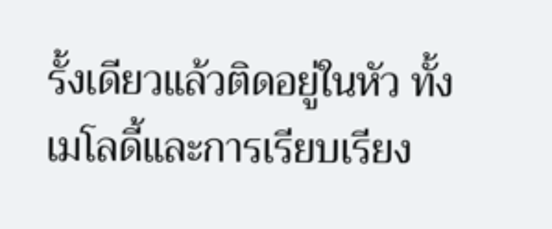รั้งเดียวแล้วติดอยู่ในหัว ทั้งเมโลดี้และการเรียบเรียง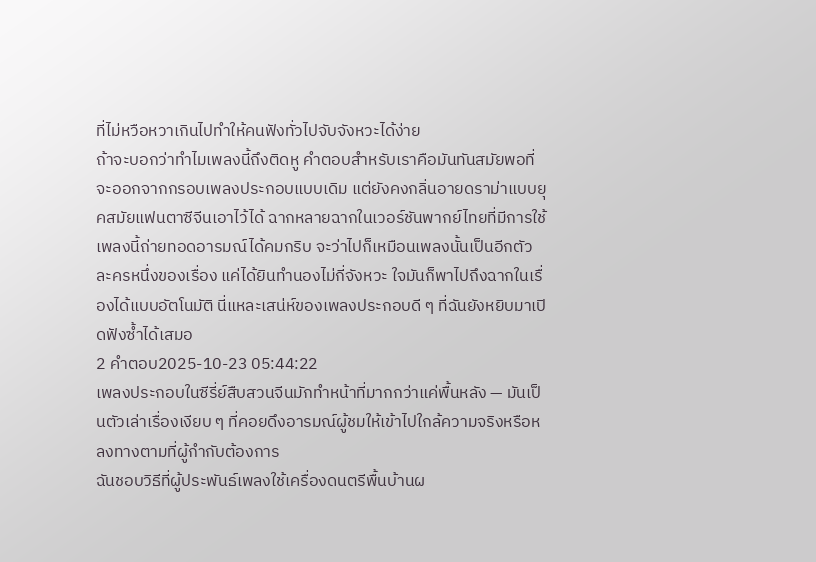ที่ไม่หวือหวาเกินไปทำให้คนฟังทั่วไปจับจังหวะได้ง่าย
ถ้าจะบอกว่าทำไมเพลงนี้ถึงติดหู คำตอบสำหรับเราคือมันทันสมัยพอที่จะออกจากกรอบเพลงประกอบแบบเดิม แต่ยังคงกลิ่นอายดราม่าแบบยุคสมัยแฟนตาซีจีนเอาไว้ได้ ฉากหลายฉากในเวอร์ชันพากย์ไทยที่มีการใช้เพลงนี้ถ่ายทอดอารมณ์ได้คมกริบ จะว่าไปก็เหมือนเพลงนั้นเป็นอีกตัวละครหนึ่งของเรื่อง แค่ได้ยินทำนองไม่กี่จังหวะ ใจมันก็พาไปถึงฉากในเรื่องได้แบบอัตโนมัติ นี่แหละเสน่ห์ของเพลงประกอบดี ๆ ที่ฉันยังหยิบมาเปิดฟังซ้ำได้เสมอ
2 คำตอบ2025-10-23 05:44:22
เพลงประกอบในซีรี่ย์สืบสวนจีนมักทำหน้าที่มากกว่าแค่พื้นหลัง — มันเป็นตัวเล่าเรื่องเงียบ ๆ ที่คอยดึงอารมณ์ผู้ชมให้เข้าไปใกล้ความจริงหรือหลงทางตามที่ผู้กำกับต้องการ
ฉันชอบวิธีที่ผู้ประพันธ์เพลงใช้เครื่องดนตรีพื้นบ้านผ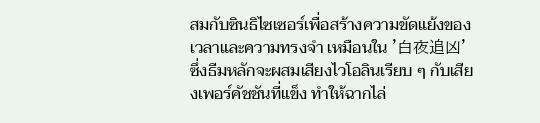สมกับซินธิไซเซอร์เพื่อสร้างความขัดแย้งของเวลาและความทรงจำ เหมือนใน '白夜追凶' ซึ่งธีมหลักจะผสมเสียงไวโอลินเรียบ ๆ กับเสียงเพอร์คัชชันที่แข็ง ทำให้ฉากไล่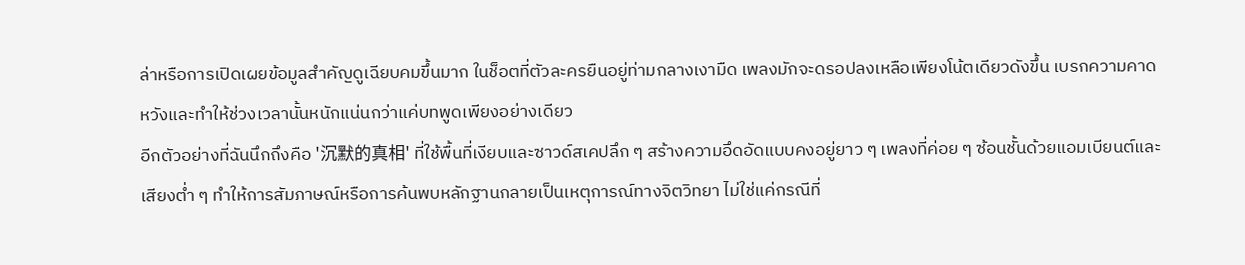ล่าหรือการเปิดเผยข้อมูลสำคัญดูเฉียบคมขึ้นมาก ในช็อตที่ตัวละครยืนอยู่ท่ามกลางเงามืด เพลงมักจะดรอปลงเหลือเพียงโน้ตเดียวดังขึ้น เบรกความคาดหวังและทำให้ช่วงเวลานั้นหนักแน่นกว่าแค่บทพูดเพียงอย่างเดียว
อีกตัวอย่างที่ฉันนึกถึงคือ '沉默的真相' ที่ใช้พื้นที่เงียบและซาวด์สเคปลึก ๆ สร้างความอึดอัดแบบคงอยู่ยาว ๆ เพลงที่ค่อย ๆ ซ้อนชั้นด้วยแอมเบียนต์และเสียงต่ำ ๆ ทำให้การสัมภาษณ์หรือการค้นพบหลักฐานกลายเป็นเหตุการณ์ทางจิตวิทยา ไม่ใช่แค่กรณีที่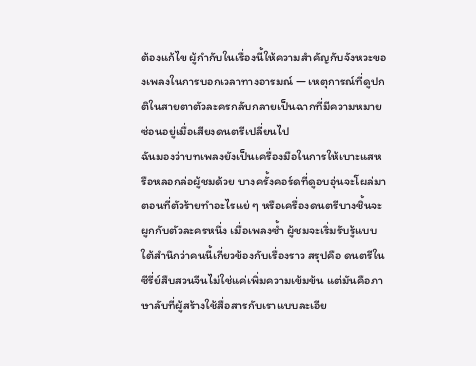ต้องแก้ไข ผู้กำกับในเรื่องนี้ให้ความสำคัญกับจังหวะของเพลงในการบอกเวลาทางอารมณ์ — เหตุการณ์ที่ดูปกติในสายตาตัวละครกลับกลายเป็นฉากที่มีความหมายซ่อนอยู่เมื่อเสียงดนตรีเปลี่ยนไป
ฉันมองว่าบทเพลงยังเป็นเครื่องมือในการให้เบาะแสหรือหลอกล่อผู้ชมด้วย บางครั้งคอร์ดที่ดูอบอุ่นจะโผล่มาตอนที่ตัวร้ายทำอะไรแย่ ๆ หรือเครื่องดนตรีบางชิ้นจะผูกกับตัวละครหนึ่ง เมื่อเพลงซ้ำ ผู้ชมจะเริ่มรับรู้แบบใต้สำนึกว่าคนนี้เกี่ยวข้องกับเรื่องราว สรุปคือ ดนตรีในซีรี่ย์สืบสวนจีนไม่ใช่แค่เพิ่มความเข้มข้น แต่มันคือภาษาลับที่ผู้สร้างใช้สื่อสารกับเราแบบละเอีย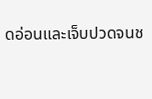ดอ่อนและเจ็บปวดจนช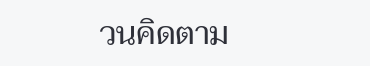วนคิดตาม